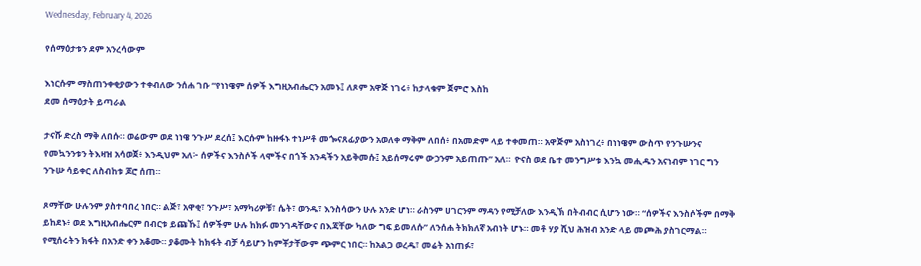Wednesday, February 4, 2026

የሰማዕታቱን ደም አንረሳውም

እነርሱም ማስጠንቀቂያውን ተቀብለው ንሰሐ ገቡ “የነነዌም ሰዎች እግዚአብሔርን አመኑ፤ ለጾም አዋጅ ነገሩ፥ ከታላቁም ጀምሮ እስከ
ደመ ሰማዕታት ይጣራል

ታናሹ ድረስ ማቅ ለበሱ። ወሬውም ወደ ነነዌ ንጉሥ ደረሰ፤ እርሱም ከዙፋኑ ተነሥቶ መጐናጸፊያውን አወለቀ ማቅም ለበሰ፥ በአመድም ላይ ተቀመጠ። አዋጅም አስነገረ፥ በነነዌም ውስጥ የንጉሡንና የመኳንንቱን ትእዛዝ አሳወጀ፥ እንዲህም አለ፦ ሰዎችና እንስሶች ላሞችና በጎች አንዳችን አይቅመሱ፤ አይሰማሩም ውኃንም አይጠጡ” አለ።  ዮናስ ወደ ቤተ መንግሥቱ እንኳ መሒዱን አናነብም ነገር ግን ንጉሡ ሳይቀር ለስብከቱ ጆሮ ሰጠ።

ጾማቸው ሁሉንም ያስተባበረ ነበር። ልጅ፣ አዋቂ፣ ንጉሥ፣ አማካሪዎቹ፣ ሴት፣ ወንዱ፣ እንስሳውን ሁሉ አንድ ሆነ። ራስንም ሀገርንም ማዳን የሚቻለው እንዲኽ በትብብር ሲሆን ነው። “ሰዎችና እንስሶችም በማቅ ይከደኑ፥ ወደ እግዚአብሔርም በብርቱ ይጩኹ፤ ሰዎችም ሁሉ ከክፉ መንገዳቸውና በእጃቸው ካለው ግፍ ይመለሱ” ለንሰሐ ትክክለኛ አብነት ሆኑ። መቶ ሃያ ሺህ ሕዝብ አንድ ላይ መጮሕ ያስገርማል። የሚሰሩትን ክፋት በአንድ ቀን አቆሙ። ያቆሙት ከክፋት ብቻ ሳይሆን ከምቾታቸውም ጭምር ነበር። ከአልጋ ወረዱ፣ መሬት አነጠፉ፣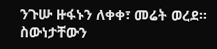ንጉሡ ዙፋኑን ለቀቀ፣ መሬት ወረደ። ስውነታቸውን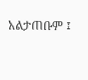አልታጠቡም ፤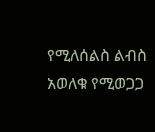የሚለሰልስ ልብስ አወለቁ የሚወጋጋ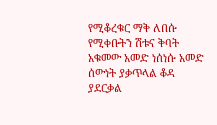የሚቆረቁር ማቅ ለበሱ የሚቀቡትን ሽቱና ቅባት አቁመው አመድ ነሰነሱ አመድ ሰውነት ያቃጥላል ቆዳ ያደርቃል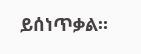ይሰነጥቃል።